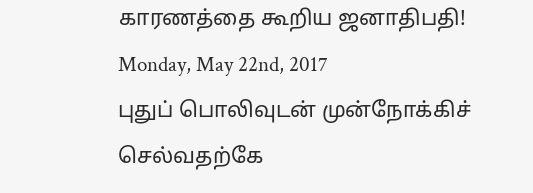காரணத்தை கூறிய ஜனாதிபதி!
Monday, May 22nd, 2017
புதுப் பொலிவுடன் முன்நோக்கிச் செல்வதற்கே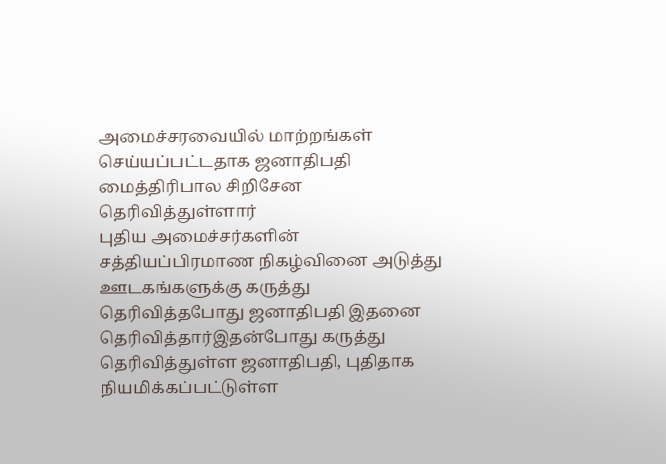அமைச்சரவையில் மாற்றங்கள் செய்யப்பட்டதாக ஜனாதிபதி மைத்திரிபால சிறிசேன தெரிவித்துள்ளார்
புதிய அமைச்சர்களின் சத்தியப்பிரமாண நிகழ்வினை அடுத்து ஊடகங்களுக்கு கருத்து தெரிவித்தபோது ஜனாதிபதி இதனை தெரிவித்தார்இதன்போது கருத்து தெரிவித்துள்ள ஜனாதிபதி, புதிதாக நியமிக்கப்பட்டுள்ள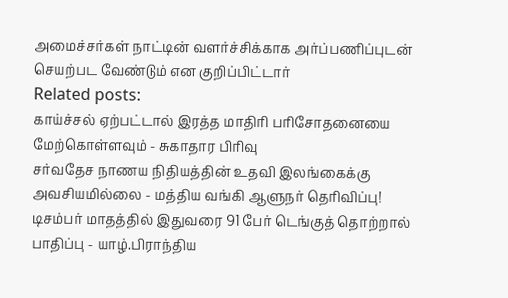அமைச்சர்கள் நாட்டின் வளர்ச்சிக்காக அர்ப்பணிப்புடன் செயற்பட வேண்டும் என குறிப்பிட்டார்
Related posts:
காய்ச்சல் ஏற்பட்டால் இரத்த மாதிரி பரிசோதனையை மேற்கொள்ளவும் - சுகாதார பிரிவு
சர்வதேச நாணய நிதியத்தின் உதவி இலங்கைக்கு அவசியமில்லை - மத்திய வங்கி ஆளுநர் தெரிவிப்பு!
டிசம்பர் மாதத்தில் இதுவரை 91 பேர் டெங்குத் தொற்றால் பாதிப்பு - யாழ்.பிராந்திய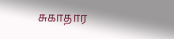சுகாதார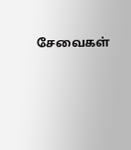சேவைகள்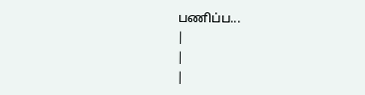பணிப்ப...
|
|
|